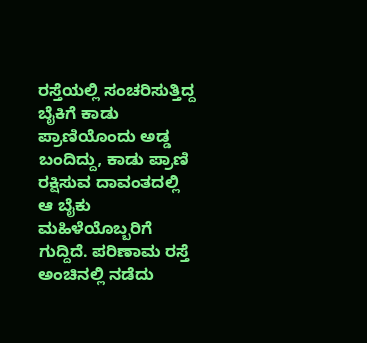ರಸ್ತೆಯಲ್ಲಿ ಸಂಚರಿಸುತ್ತಿದ್ದ ಬೈಕಿಗೆ ಕಾಡು ಪ್ರಾಣಿಯೊಂದು ಅಡ್ಡ ಬಂದಿದ್ದು, ಕಾಡು ಪ್ರಾಣಿ ರಕ್ಷಿಸುವ ದಾವಂತದಲ್ಲಿ ಆ ಬೈಕು ಮಹಿಳೆಯೊಬ್ಬರಿಗೆ ಗುದ್ದಿದೆ. ಪರಿಣಾಮ ರಸ್ತೆ ಅಂಚಿನಲ್ಲಿ ನಡೆದು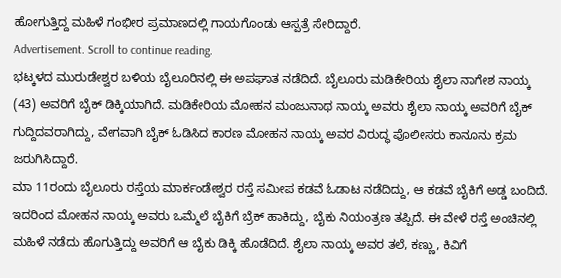ಹೋಗುತ್ತಿದ್ದ ಮಹಿಳೆ ಗಂಭೀರ ಪ್ರಮಾಣದಲ್ಲಿ ಗಾಯಗೊಂಡು ಆಸ್ಪತ್ರೆ ಸೇರಿದ್ದಾರೆ.
Advertisement. Scroll to continue reading.
ಭಟ್ಕಳದ ಮುರುಡೇಶ್ವರ ಬಳಿಯ ಬೈಲೂರಿನಲ್ಲಿ ಈ ಅಪಘಾತ ನಡೆದಿದೆ. ಬೈಲೂರು ಮಡಿಕೇರಿಯ ಶೈಲಾ ನಾಗೇಶ ನಾಯ್ಕ (43) ಅವರಿಗೆ ಬೈಕ್ ಡಿಕ್ಕಿಯಾಗಿದೆ. ಮಡಿಕೇರಿಯ ಮೋಹನ ಮಂಜುನಾಥ ನಾಯ್ಕ ಅವರು ಶೈಲಾ ನಾಯ್ಕ ಅವರಿಗೆ ಬೈಕ್ ಗುದ್ದಿದವರಾಗಿದ್ದು, ವೇಗವಾಗಿ ಬೈಕ್ ಓಡಿಸಿದ ಕಾರಣ ಮೋಹನ ನಾಯ್ಕ ಅವರ ವಿರುದ್ಧ ಪೊಲೀಸರು ಕಾನೂನು ಕ್ರಮ ಜರುಗಿಸಿದ್ದಾರೆ.
ಮಾ 11ರಂದು ಬೈಲೂರು ರಸ್ತೆಯ ಮಾರ್ಕಂಡೇಶ್ವರ ರಸ್ತೆ ಸಮೀಪ ಕಡವೆ ಓಡಾಟ ನಡೆದಿದ್ದು, ಆ ಕಡವೆ ಬೈಕಿಗೆ ಅಡ್ಡ ಬಂದಿದೆ. ಇದರಿಂದ ಮೋಹನ ನಾಯ್ಕ ಅವರು ಒಮ್ಮೆಲೆ ಬೈಕಿಗೆ ಬ್ರೆಕ್ ಹಾಕಿದ್ದು, ಬೈಕು ನಿಯಂತ್ರಣ ತಪ್ಪಿದೆ. ಈ ವೇಳೆ ರಸ್ತೆ ಅಂಚಿನಲ್ಲಿ ಮಹಿಳೆ ನಡೆದು ಹೊಗುತ್ತಿದ್ದು ಅವರಿಗೆ ಆ ಬೈಕು ಡಿಕ್ಕಿ ಹೊಡೆದಿದೆ. ಶೈಲಾ ನಾಯ್ಕ ಅವರ ತಲೆ, ಕಣ್ಣು, ಕಿವಿಗೆ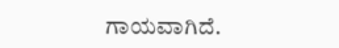ಗಾಯವಾಗಿದೆ.